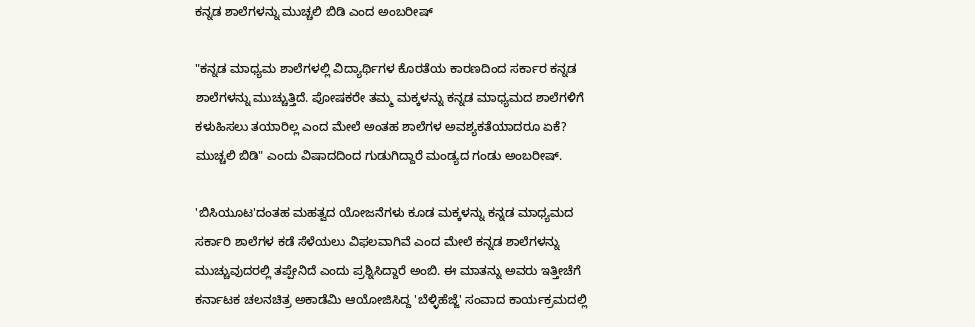ಕನ್ನಡ ಶಾಲೆಗಳನ್ನು ಮುಚ್ಚಲಿ ಬಿಡಿ ಎಂದ ಅಂಬರೀಷ್

"ಕನ್ನಡ ಮಾಧ್ಯಮ ಶಾಲೆಗಳಲ್ಲಿ ವಿದ್ಯಾರ್ಥಿಗಳ ಕೊರತೆಯ ಕಾರಣದಿಂದ ಸರ್ಕಾರ ಕನ್ನಡ ಶಾಲೆಗಳನ್ನು ಮುಚ್ಚುತ್ತಿದೆ. ಪೋಷಕರೇ ತಮ್ಮ ಮಕ್ಕಳನ್ನು ಕನ್ನಡ ಮಾಧ್ಯಮದ ಶಾಲೆಗಳಿಗೆ ಕಳುಹಿಸಲು ತಯಾರಿಲ್ಲ ಎಂದ ಮೇಲೆ ಅಂತಹ ಶಾಲೆಗಳ ಅವಶ್ಯಕತೆಯಾದರೂ ಏಕೆ? ಮುಚ್ಚಲಿ ಬಿಡಿ" ಎಂದು ವಿಷಾದದಿಂದ ಗುಡುಗಿದ್ದಾರೆ ಮಂಡ್ಯದ ಗಂಡು ಅಂಬರೀಷ್.

'ಬಿಸಿಯೂಟ'ದಂತಹ ಮಹತ್ವದ ಯೋಜನೆಗಳು ಕೂಡ ಮಕ್ಕಳನ್ನು ಕನ್ನಡ ಮಾಧ್ಯಮದ ಸರ್ಕಾರಿ ಶಾಲೆಗಳ ಕಡೆ ಸೆಳೆಯಲು ವಿಫಲವಾಗಿವೆ ಎಂದ ಮೇಲೆ ಕನ್ನಡ ಶಾಲೆಗಳನ್ನು ಮುಚ್ಚುವುದರಲ್ಲಿ ತಪ್ಪೇನಿದೆ ಎಂದು ಪ್ರಶ್ನಿಸಿದ್ದಾರೆ ಅಂಬಿ. ಈ ಮಾತನ್ನು ಅವರು ಇತ್ತೀಚೆಗೆ ಕರ್ನಾಟಕ ಚಲನಚಿತ್ರ ಅಕಾಡೆಮಿ ಆಯೋಜಿಸಿದ್ದ 'ಬೆಳ್ಳಿಹೆಜ್ಜೆ' ಸಂವಾದ ಕಾರ್ಯಕ್ರಮದಲ್ಲಿ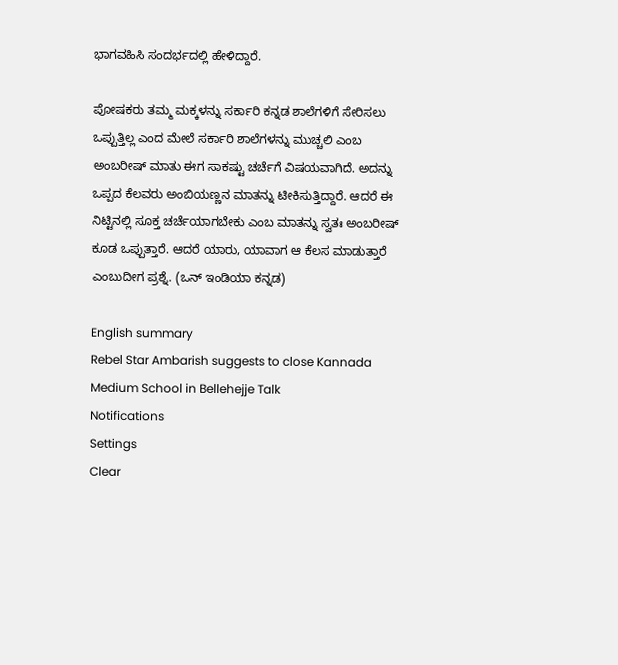ಭಾಗವಹಿಸಿ ಸಂದರ್ಭದಲ್ಲಿ ಹೇಳಿದ್ದಾರೆ.

ಪೋಷಕರು ತಮ್ಮ ಮಕ್ಕಳನ್ನು ಸರ್ಕಾರಿ ಕನ್ನಡ ಶಾಲೆಗಳಿಗೆ ಸೇರಿಸಲು ಒಪ್ಪುತ್ತಿಲ್ಲ ಎಂದ ಮೇಲೆ ಸರ್ಕಾರಿ ಶಾಲೆಗಳನ್ನು ಮುಚ್ಚಲಿ ಎಂಬ ಅಂಬರೀಷ್ ಮಾತು ಈಗ ಸಾಕಷ್ಟು ಚರ್ಚೆಗೆ ವಿಷಯವಾಗಿದೆ. ಅದನ್ನು ಒಪ್ಪದ ಕೆಲವರು ಅಂಬಿಯಣ್ಣನ ಮಾತನ್ನು ಟೀಕಿಸುತ್ತಿದ್ದಾರೆ. ಆದರೆ ಈ ನಿಟ್ಟಿನಲ್ಲಿ ಸೂಕ್ತ ಚರ್ಚೆಯಾಗಬೇಕು ಎಂಬ ಮಾತನ್ನು ಸ್ವತಃ ಅಂಬರೀಷ್ ಕೂಡ ಒಪ್ಪುತ್ತಾರೆ. ಆದರೆ ಯಾರು, ಯಾವಾಗ ಆ ಕೆಲಸ ಮಾಡುತ್ತಾರೆ ಎಂಬುದೀಗ ಪ್ರಶ್ನೆ. (ಒನ್ ಇಂಡಿಯಾ ಕನ್ನಡ)

English summary
Rebel Star Ambarish suggests to close Kannada Medium School in Bellehejje Talk
Notifications
Settings
Clear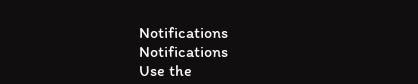Notifications
Notifications
Use the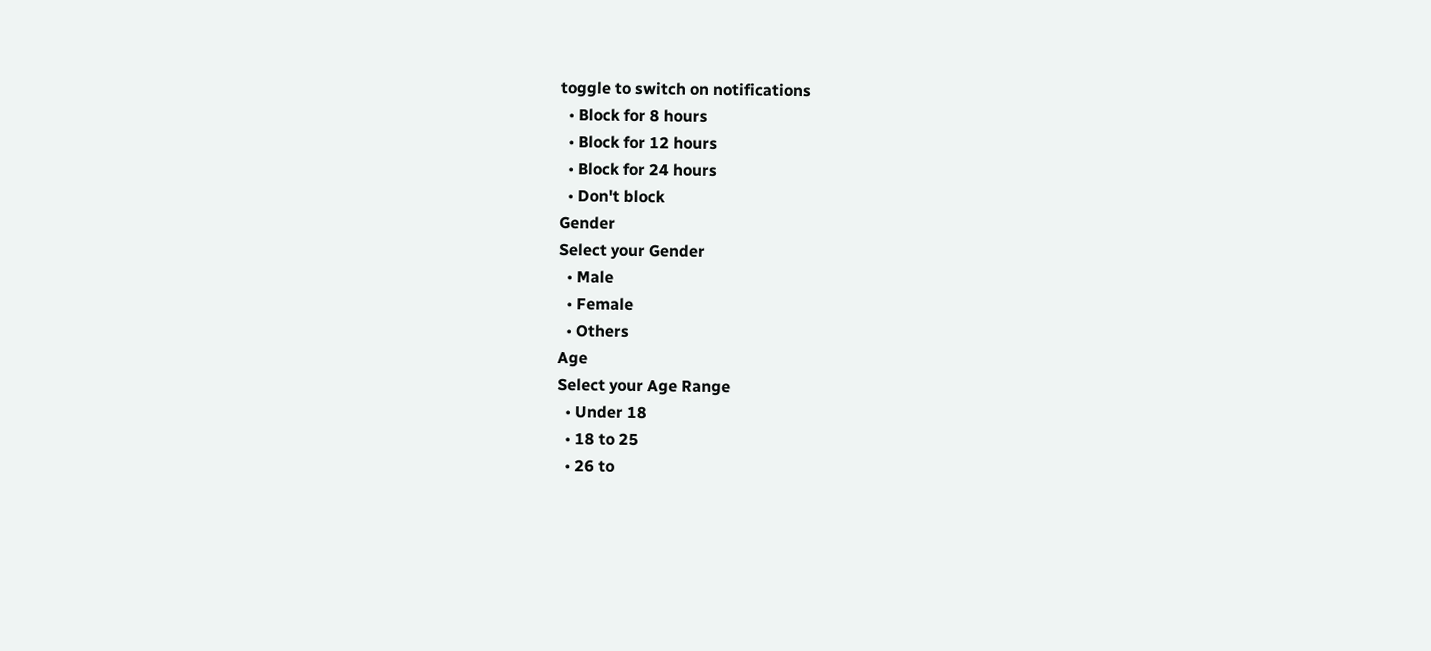toggle to switch on notifications
  • Block for 8 hours
  • Block for 12 hours
  • Block for 24 hours
  • Don't block
Gender
Select your Gender
  • Male
  • Female
  • Others
Age
Select your Age Range
  • Under 18
  • 18 to 25
  • 26 to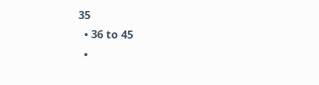35
  • 36 to 45
  •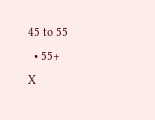45 to 55
  • 55+
X